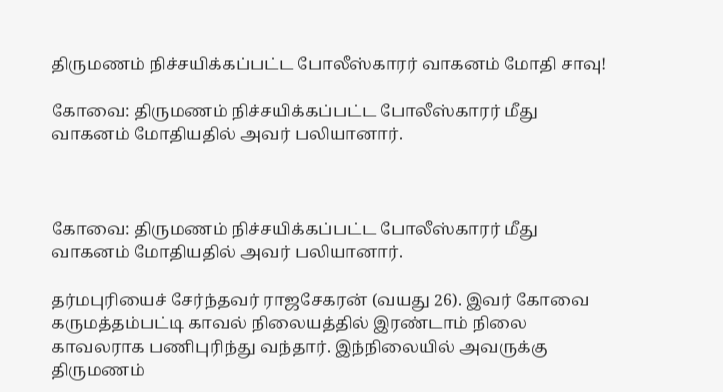திருமணம் நிச்சயிக்கப்பட்ட போலீஸ்காரர் வாகனம் மோதி சாவு!

கோவை: திருமணம் நிச்சயிக்கப்பட்ட போலீஸ்காரர் மீது வாகனம் மோதியதில் அவர் பலியானார்.



கோவை: திருமணம் நிச்சயிக்கப்பட்ட போலீஸ்காரர் மீது வாகனம் மோதியதில் அவர் பலியானார்.

தர்மபுரியைச் சேர்ந்தவர் ராஜசேகரன் (வயது 26). இவர் கோவை கருமத்தம்பட்டி காவல் நிலையத்தில் இரண்டாம் நிலை காவலராக பணிபுரிந்து வந்தார். இந்நிலையில் அவருக்கு திருமணம்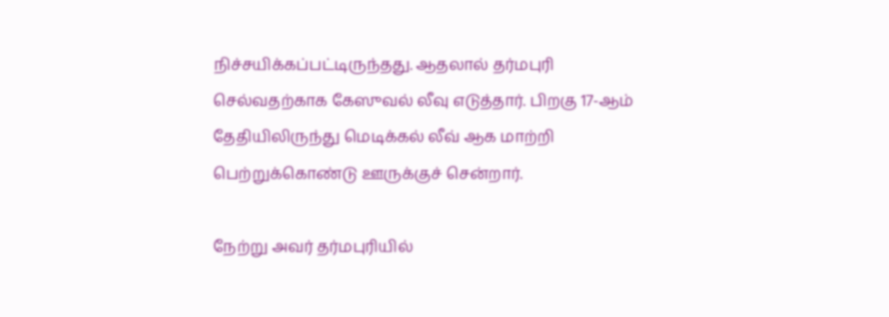நிச்சயிக்கப்பட்டிருந்தது. ஆதலால் தர்மபுரி செல்வதற்காக கேஸுவல் லீவு எடுத்தார். பிறகு 17-ஆம் தேதியிலிருந்து மெடிக்கல் லீவ் ஆக மாற்றி பெற்றுக்கொண்டு ஊருக்குச் சென்றார்.

நேற்று அவர் தர்மபுரியில்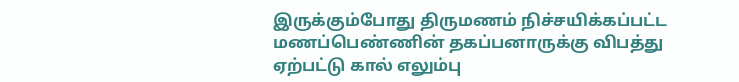இருக்கும்போது திருமணம் நிச்சயிக்கப்பட்ட மணப்பெண்ணின் தகப்பனாருக்கு விபத்து ஏற்பட்டு கால் எலும்பு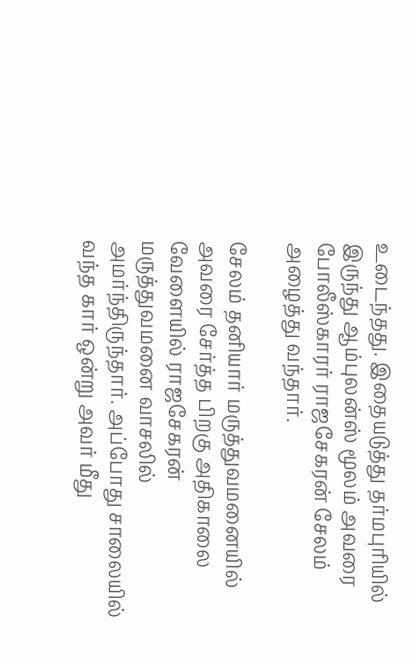உடைந்தது. இதையடுத்து தர்மபுரியில் இருந்து ஆம்புலன்ஸ் மூலம் அவரை போலீஸ்காரர் ராஜசேகரன் சேலம் அழைத்து வந்தார்.

சேலம் தனியார் மருத்துவமனையில் அவரை சேர்த்த பிறகு அதிகாலை வேளையில் ராஜசேகரன் மருத்துவமனை வாசலில் அமர்ந்திருந்தார். அப்போது சாலையில் வந்த கார் ஒன்று அவர் மீது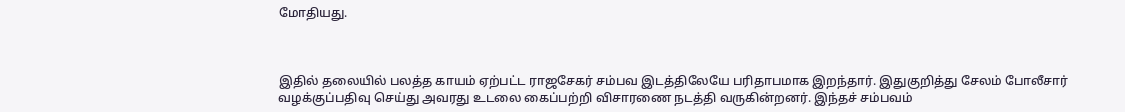மோதியது.



இதில் தலையில் பலத்த காயம் ஏற்பட்ட ராஜசேகர் சம்பவ இடத்திலேயே பரிதாபமாக இறந்தார். இதுகுறித்து சேலம் போலீசார் வழக்குப்பதிவு செய்து அவரது உடலை கைப்பற்றி விசாரணை நடத்தி வருகின்றனர். இந்தச் சம்பவம்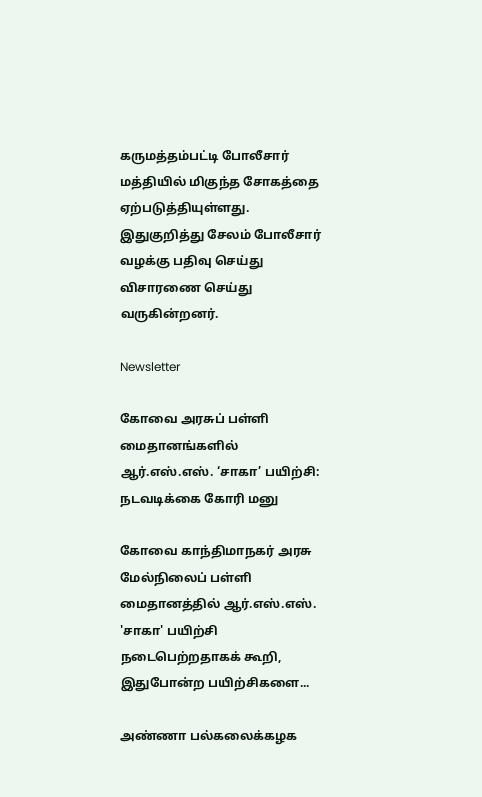கருமத்தம்பட்டி போலீசார் மத்தியில் மிகுந்த சோகத்தை ஏற்படுத்தியுள்ளது. இதுகுறித்து சேலம் போலீசார் வழக்கு பதிவு செய்து விசாரணை செய்து வருகின்றனர்.

Newsletter

கோவை அரசுப் பள்ளி மைதானங்களில் ஆர்.எஸ்.எஸ். ‘சாகா’ பயிற்சி: நடவடிக்கை கோரி மனு

கோவை காந்திமாநகர் அரசு மேல்நிலைப் பள்ளி மைதானத்தில் ஆர்.எஸ்.எஸ். 'சாகா' பயிற்சி நடைபெற்றதாகக் கூறி, இதுபோன்ற பயிற்சிகளை...

அண்ணா பல்கலைக்கழக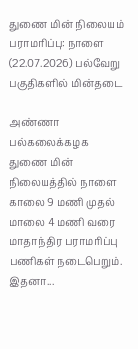துணை மின் நிலையம் பராமரிப்பு: நாளை (22.07.2026) பல்வேறு பகுதிகளில் மின்தடை

அண்ணா பல்கலைக்கழக துணை மின் நிலையத்தில் நாளை காலை 9 மணி முதல் மாலை 4 மணி வரை மாதாந்திர பராமரிப்பு பணிகள் நடைபெறும். இதனா...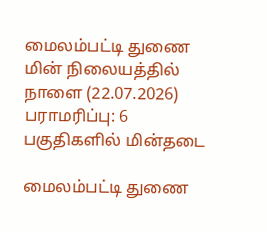மைலம்பட்டி துணை மின் நிலையத்தில் நாளை (22.07.2026) பராமரிப்பு: 6 பகுதிகளில் மின்தடை

மைலம்பட்டி துணை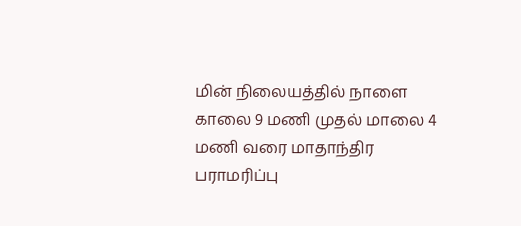மின் நிலையத்தில் நாளை காலை 9 மணி முதல் மாலை 4 மணி வரை மாதாந்திர பராமரிப்பு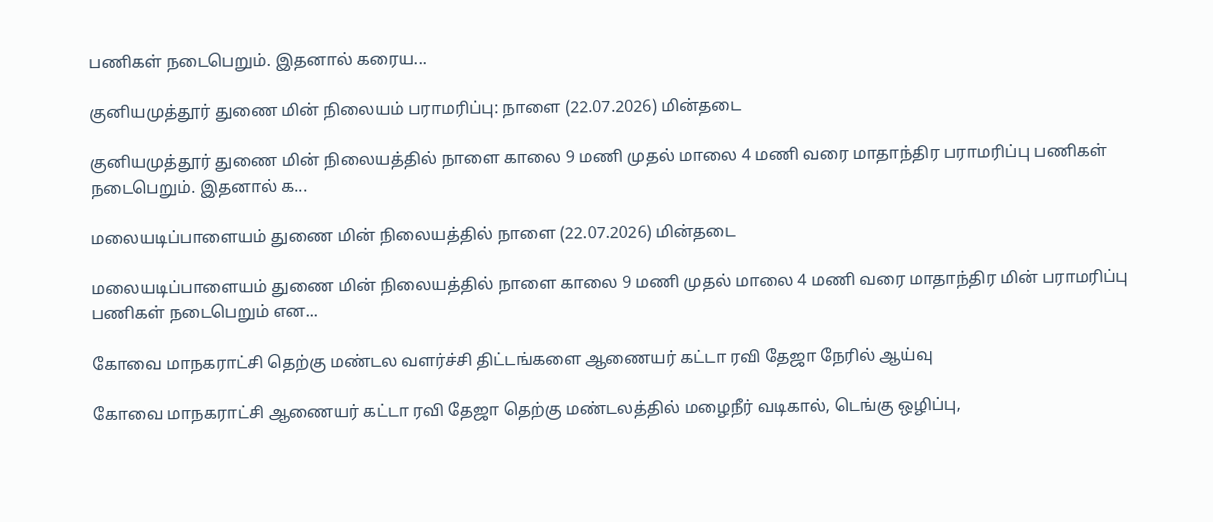பணிகள் நடைபெறும். இதனால் கரைய...

குனியமுத்தூர் துணை மின் நிலையம் பராமரிப்பு: நாளை (22.07.2026) மின்தடை

குனியமுத்தூர் துணை மின் நிலையத்தில் நாளை காலை 9 மணி முதல் மாலை 4 மணி வரை மாதாந்திர பராமரிப்பு பணிகள் நடைபெறும். இதனால் க...

மலையடிப்பாளையம் துணை மின் நிலையத்தில் நாளை (22.07.2026) மின்தடை

மலையடிப்பாளையம் துணை மின் நிலையத்தில் நாளை காலை 9 மணி முதல் மாலை 4 மணி வரை மாதாந்திர மின் பராமரிப்பு பணிகள் நடைபெறும் என...

கோவை மாநகராட்சி தெற்கு மண்டல வளர்ச்சி திட்டங்களை ஆணையர் கட்டா ரவி தேஜா நேரில் ஆய்வு

கோவை மாநகராட்சி ஆணையர் கட்டா ரவி தேஜா தெற்கு மண்டலத்தில் மழைநீர் வடிகால், டெங்கு ஒழிப்பு,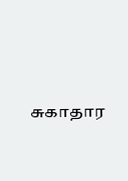சுகாதார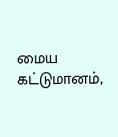மைய கட்டுமானம்,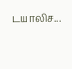டயாலிச...